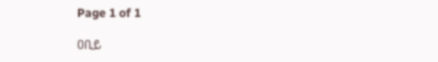Page 1 of 1

ዐቢይ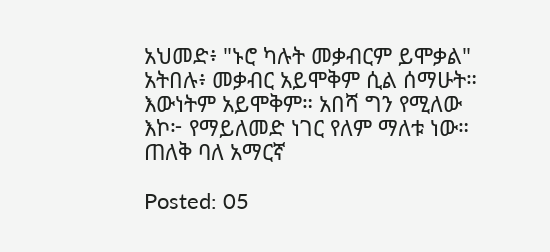አህመድ፥ "ኑሮ ካሉት መቃብርም ይሞቃል" አትበሉ፥ መቃብር አይሞቅም ሲል ሰማሁት። እውነትም አይሞቅም። አበሻ ግን የሚለው እኮ፦ የማይለመድ ነገር የለም ማለቱ ነው። ጠለቅ ባለ አማርኛ

Posted: 05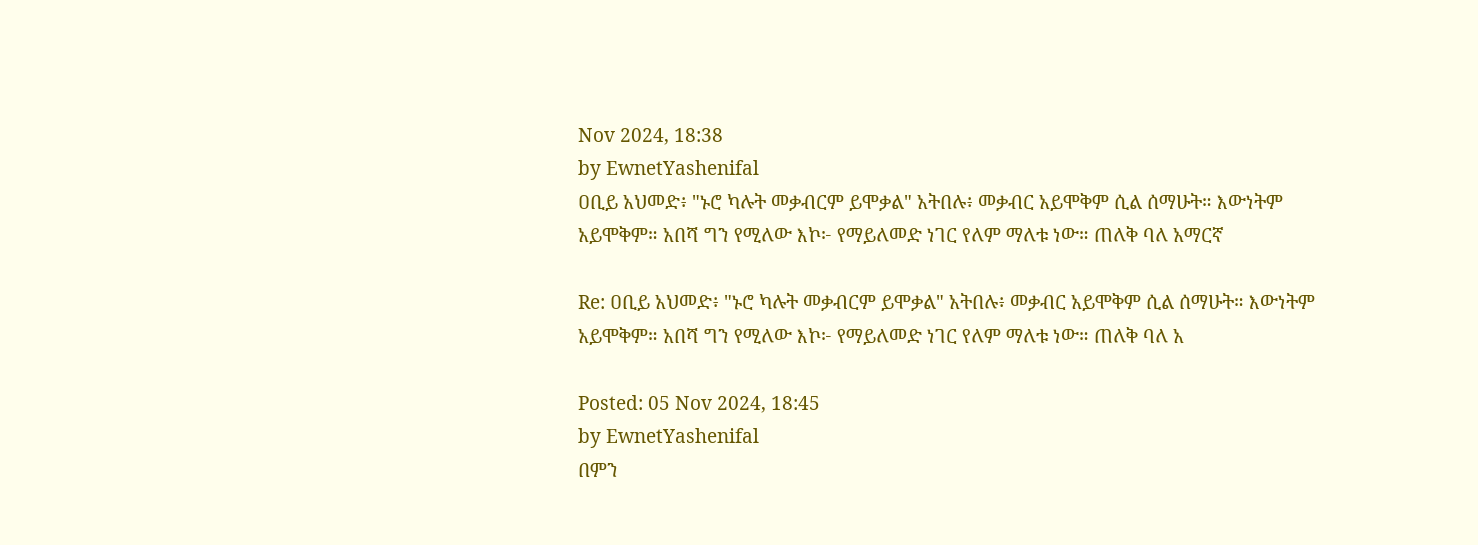Nov 2024, 18:38
by EwnetYashenifal
ዐቢይ አህመድ፥ "ኑሮ ካሉት መቃብርም ይሞቃል" አትበሉ፥ መቃብር አይሞቅም ሲል ሰማሁት። እውነትም አይሞቅም። አበሻ ግን የሚለው እኮ፦ የማይለመድ ነገር የለም ማለቱ ነው። ጠለቅ ባለ አማርኛ

Re: ዐቢይ አህመድ፥ "ኑሮ ካሉት መቃብርም ይሞቃል" አትበሉ፥ መቃብር አይሞቅም ሲል ሰማሁት። እውነትም አይሞቅም። አበሻ ግን የሚለው እኮ፦ የማይለመድ ነገር የለም ማለቱ ነው። ጠለቅ ባለ አ

Posted: 05 Nov 2024, 18:45
by EwnetYashenifal
በምን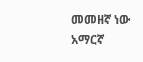መመዘኛ ነው አማርኛ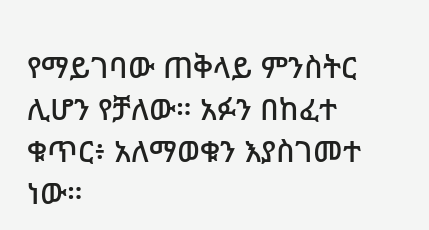የማይገባው ጠቅላይ ምንስትር ሊሆን የቻለው። አፉን በከፈተ ቁጥር፥ አለማወቁን እያስገመተ ነው።